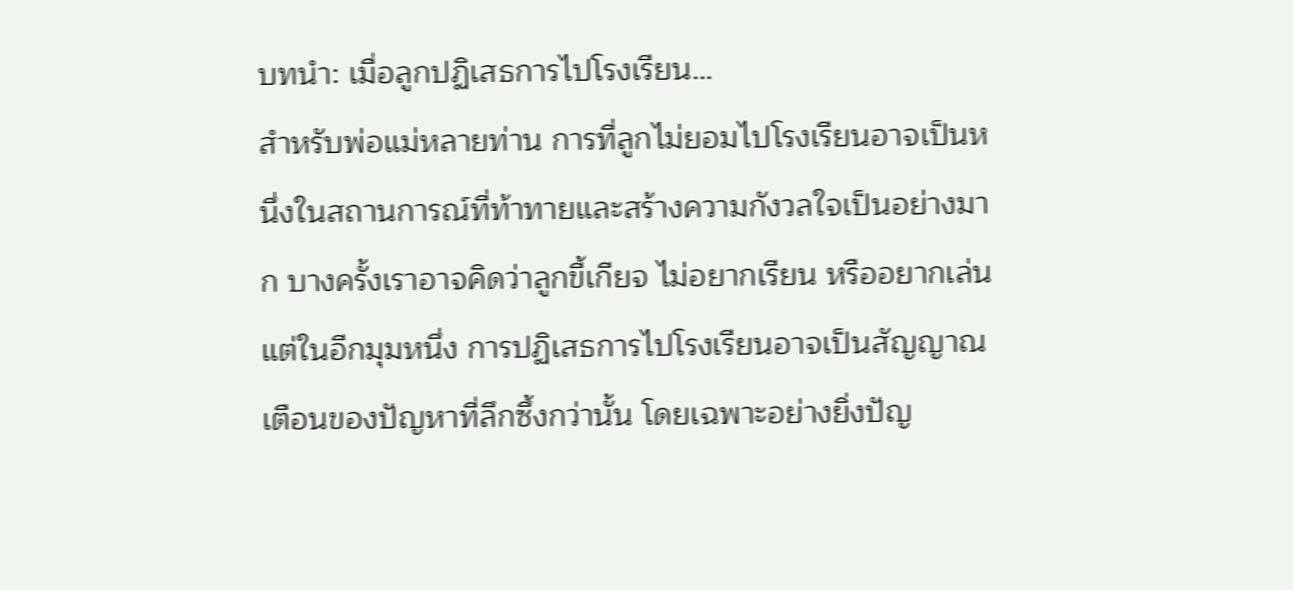บทนำ: เมื่อลูกปฏิเสธการไปโรงเรียน…
สำหรับพ่อแม่หลายท่าน การที่ลูกไม่ยอมไปโรงเรียนอาจเป็นหนึ่งในสถานการณ์ที่ท้าทายและสร้างความกังวลใจเป็นอย่างมาก บางครั้งเราอาจคิดว่าลูกขี้เกียจ ไม่อยากเรียน หรืออยากเล่น แต่ในอีกมุมหนึ่ง การปฏิเสธการไปโรงเรียนอาจเป็นสัญญาณเตือนของปัญหาที่ลึกซึ้งกว่านั้น โดยเฉพาะอย่างยิ่งปัญ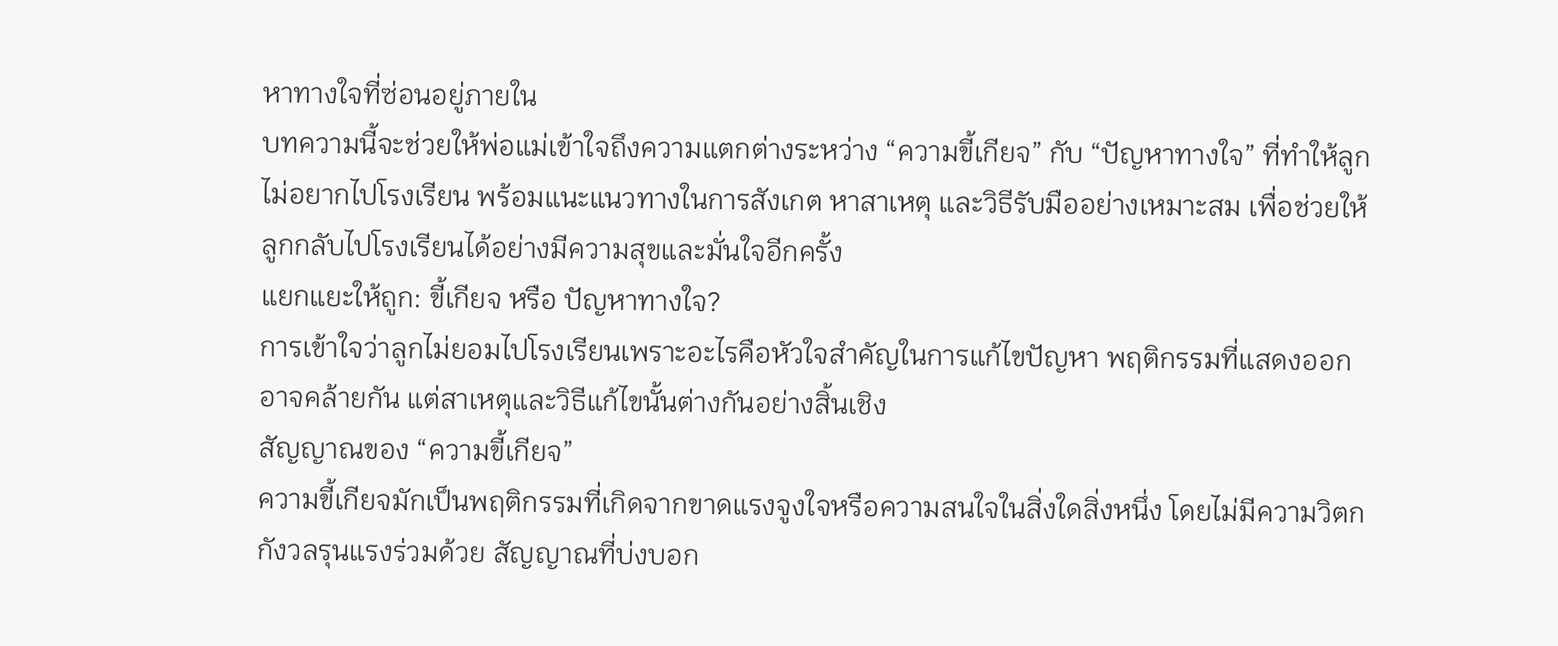หาทางใจที่ซ่อนอยู่ภายใน
บทความนี้จะช่วยให้พ่อแม่เข้าใจถึงความแตกต่างระหว่าง “ความขี้เกียจ” กับ “ปัญหาทางใจ” ที่ทำให้ลูกไม่อยากไปโรงเรียน พร้อมแนะแนวทางในการสังเกต หาสาเหตุ และวิธีรับมืออย่างเหมาะสม เพื่อช่วยให้ลูกกลับไปโรงเรียนได้อย่างมีความสุขและมั่นใจอีกครั้ง
แยกแยะให้ถูก: ขี้เกียจ หรือ ปัญหาทางใจ?
การเข้าใจว่าลูกไม่ยอมไปโรงเรียนเพราะอะไรคือหัวใจสำคัญในการแก้ไขปัญหา พฤติกรรมที่แสดงออกอาจคล้ายกัน แต่สาเหตุและวิธีแก้ไขนั้นต่างกันอย่างสิ้นเชิง
สัญญาณของ “ความขี้เกียจ”
ความขี้เกียจมักเป็นพฤติกรรมที่เกิดจากขาดแรงจูงใจหรือความสนใจในสิ่งใดสิ่งหนึ่ง โดยไม่มีความวิตกกังวลรุนแรงร่วมด้วย สัญญาณที่บ่งบอก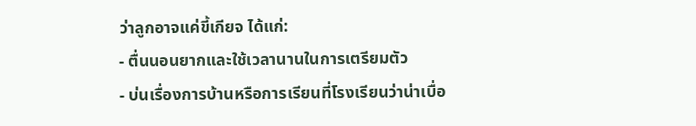ว่าลูกอาจแค่ขี้เกียจ ได้แก่:
- ตื่นนอนยากและใช้เวลานานในการเตรียมตัว
- บ่นเรื่องการบ้านหรือการเรียนที่โรงเรียนว่าน่าเบื่อ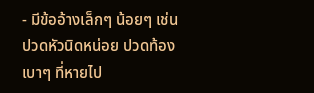- มีข้ออ้างเล็กๆ น้อยๆ เช่น ปวดหัวนิดหน่อย ปวดท้องเบาๆ ที่หายไป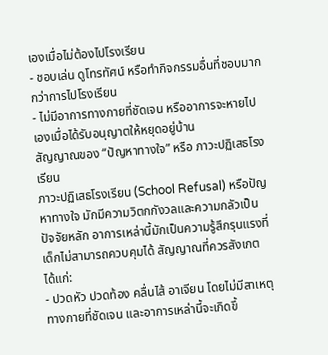เองเมื่อไม่ต้องไปโรงเรียน
- ชอบเล่น ดูโทรทัศน์ หรือทำกิจกรรมอื่นที่ชอบมากกว่าการไปโรงเรียน
- ไม่มีอาการทางกายที่ชัดเจน หรืออาการจะหายไปเองเมื่อได้รับอนุญาตให้หยุดอยู่บ้าน
สัญญาณของ “ปัญหาทางใจ” หรือ ภาวะปฏิเสธโรงเรียน
ภาวะปฏิเสธโรงเรียน (School Refusal) หรือปัญหาทางใจ มักมีความวิตกกังวลและความกลัวเป็นปัจจัยหลัก อาการเหล่านี้มักเป็นความรู้สึกรุนแรงที่เด็กไม่สามารถควบคุมได้ สัญญาณที่ควรสังเกต ได้แก่:
- ปวดหัว ปวดท้อง คลื่นไส้ อาเจียน โดยไม่มีสาเหตุทางกายที่ชัดเจน และอาการเหล่านี้จะเกิดขึ้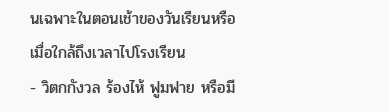นเฉพาะในตอนเช้าของวันเรียนหรือเมื่อใกล้ถึงเวลาไปโรงเรียน
- วิตกกังวล ร้องไห้ ฟูมฟาย หรือมี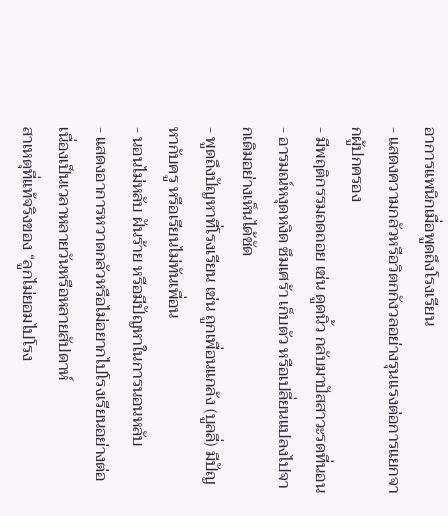อาการแพนิกเมื่อพูดถึงโรงเรียน
- แสดงความกลัวหรือวิตกกังวลอย่างรุนแรงต่อการแยกจากผู้ปกครอง
- มีพฤติกรรมถดถอย เช่น ดูดนิ้ว กลับมาปัสสาวะรดที่นอน
- อารมณ์หงุดหงิด ซึมเศร้า เก็บตัว หรือเปลี่ยนแปลงไปจากเดิมอย่างเห็นได้ชัด
- พูดถึงปัญหาที่โรงเรียน เช่น ถูกเพื่อนแกล้ง (บูลลี่) มีปัญหากับครู หรือเรียนไม่ทันเพื่อน
- นอนไม่หลับ ฝันร้าย หรือมีปัญหาในการนอนหลับ
- แสดงอาการหวาดกลัวหรือไม่อยากไปโรงเรียนอย่างต่อเนื่องเป็นเวลาหลายวันหรือหลายสัปดาห์
สาเหตุที่แท้จริงของ “ลูกไม่ยอมไปโรง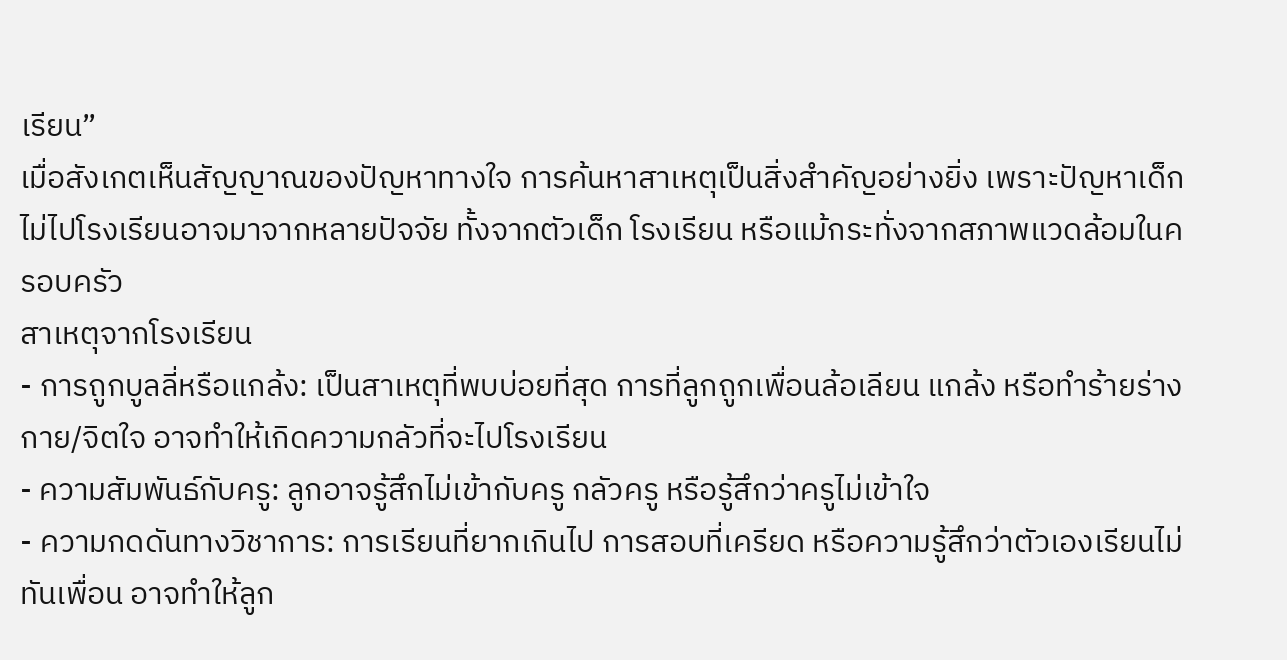เรียน”
เมื่อสังเกตเห็นสัญญาณของปัญหาทางใจ การค้นหาสาเหตุเป็นสิ่งสำคัญอย่างยิ่ง เพราะปัญหาเด็กไม่ไปโรงเรียนอาจมาจากหลายปัจจัย ทั้งจากตัวเด็ก โรงเรียน หรือแม้กระทั่งจากสภาพแวดล้อมในครอบครัว
สาเหตุจากโรงเรียน
- การถูกบูลลี่หรือแกล้ง: เป็นสาเหตุที่พบบ่อยที่สุด การที่ลูกถูกเพื่อนล้อเลียน แกล้ง หรือทำร้ายร่างกาย/จิตใจ อาจทำให้เกิดความกลัวที่จะไปโรงเรียน
- ความสัมพันธ์กับครู: ลูกอาจรู้สึกไม่เข้ากับครู กลัวครู หรือรู้สึกว่าครูไม่เข้าใจ
- ความกดดันทางวิชาการ: การเรียนที่ยากเกินไป การสอบที่เครียด หรือความรู้สึกว่าตัวเองเรียนไม่ทันเพื่อน อาจทำให้ลูก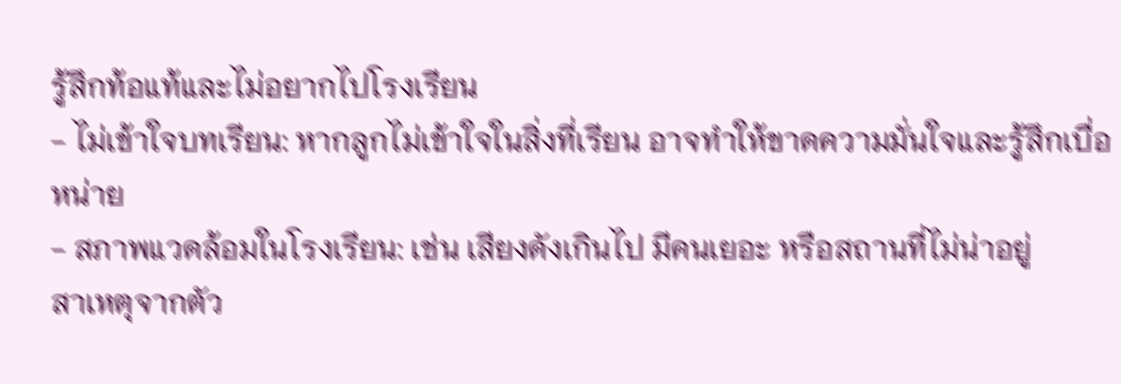รู้สึกท้อแท้และไม่อยากไปโรงเรียน
- ไม่เข้าใจบทเรียน: หากลูกไม่เข้าใจในสิ่งที่เรียน อาจทำให้ขาดความมั่นใจและรู้สึกเบื่อหน่าย
- สภาพแวดล้อมในโรงเรียน: เช่น เสียงดังเกินไป มีคนเยอะ หรือสถานที่ไม่น่าอยู่
สาเหตุจากตัว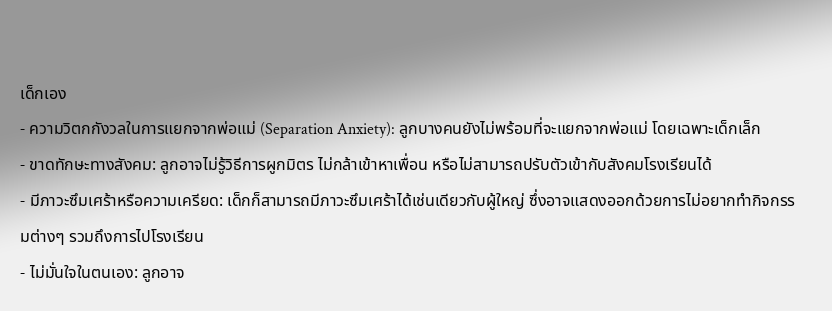เด็กเอง
- ความวิตกกังวลในการแยกจากพ่อแม่ (Separation Anxiety): ลูกบางคนยังไม่พร้อมที่จะแยกจากพ่อแม่ โดยเฉพาะเด็กเล็ก
- ขาดทักษะทางสังคม: ลูกอาจไม่รู้วิธีการผูกมิตร ไม่กล้าเข้าหาเพื่อน หรือไม่สามารถปรับตัวเข้ากับสังคมโรงเรียนได้
- มีภาวะซึมเศร้าหรือความเครียด: เด็กก็สามารถมีภาวะซึมเศร้าได้เช่นเดียวกับผู้ใหญ่ ซึ่งอาจแสดงออกด้วยการไม่อยากทำกิจกรรมต่างๆ รวมถึงการไปโรงเรียน
- ไม่มั่นใจในตนเอง: ลูกอาจ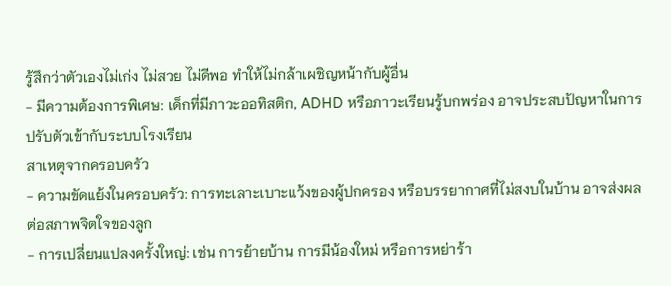รู้สึกว่าตัวเองไม่เก่ง ไม่สวย ไม่ดีพอ ทำให้ไม่กล้าเผชิญหน้ากับผู้อื่น
- มีความต้องการพิเศษ: เด็กที่มีภาวะออทิสติก, ADHD หรือภาวะเรียนรู้บกพร่อง อาจประสบปัญหาในการปรับตัวเข้ากับระบบโรงเรียน
สาเหตุจากครอบครัว
- ความขัดแย้งในครอบครัว: การทะเลาะเบาะแว้งของผู้ปกครอง หรือบรรยากาศที่ไม่สงบในบ้าน อาจส่งผลต่อสภาพจิตใจของลูก
- การเปลี่ยนแปลงครั้งใหญ่: เช่น การย้ายบ้าน การมีน้องใหม่ หรือการหย่าร้า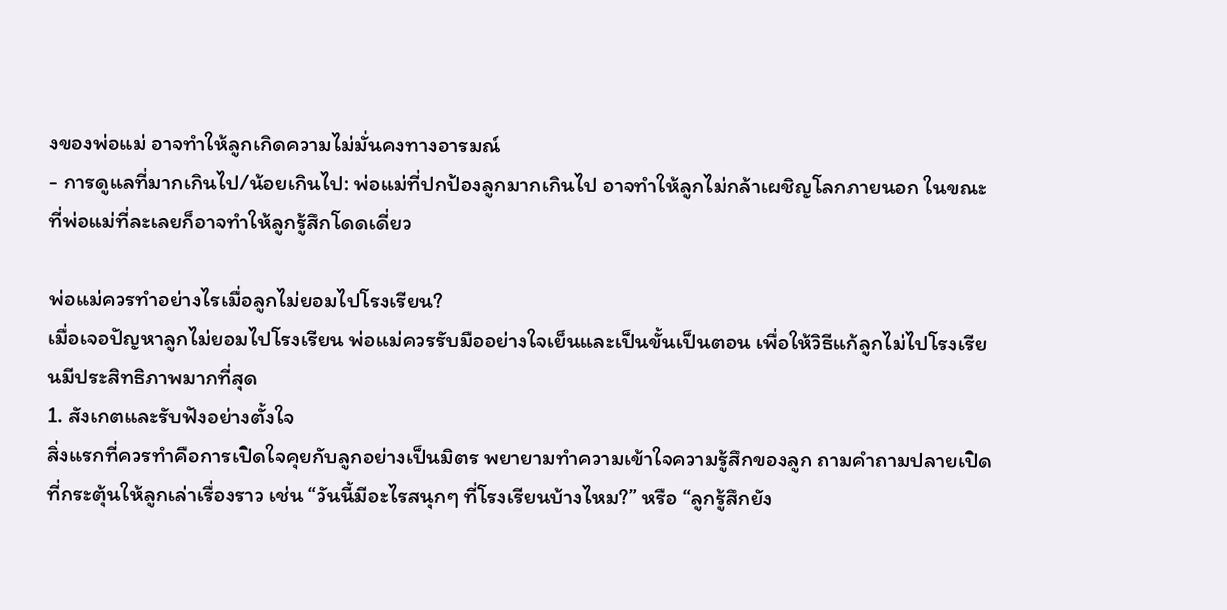งของพ่อแม่ อาจทำให้ลูกเกิดความไม่มั่นคงทางอารมณ์
- การดูแลที่มากเกินไป/น้อยเกินไป: พ่อแม่ที่ปกป้องลูกมากเกินไป อาจทำให้ลูกไม่กล้าเผชิญโลกภายนอก ในขณะที่พ่อแม่ที่ละเลยก็อาจทำให้ลูกรู้สึกโดดเดี่ยว

พ่อแม่ควรทำอย่างไรเมื่อลูกไม่ยอมไปโรงเรียน?
เมื่อเจอปัญหาลูกไม่ยอมไปโรงเรียน พ่อแม่ควรรับมืออย่างใจเย็นและเป็นขั้นเป็นตอน เพื่อให้วิธีแก้ลูกไม่ไปโรงเรียนมีประสิทธิภาพมากที่สุด
1. สังเกตและรับฟังอย่างตั้งใจ
สิ่งแรกที่ควรทำคือการเปิดใจคุยกับลูกอย่างเป็นมิตร พยายามทำความเข้าใจความรู้สึกของลูก ถามคำถามปลายเปิดที่กระตุ้นให้ลูกเล่าเรื่องราว เช่น “วันนี้มีอะไรสนุกๆ ที่โรงเรียนบ้างไหม?” หรือ “ลูกรู้สึกยัง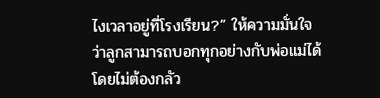ไงเวลาอยู่ที่โรงเรียน?” ให้ความมั่นใจว่าลูกสามารถบอกทุกอย่างกับพ่อแม่ได้โดยไม่ต้องกลัว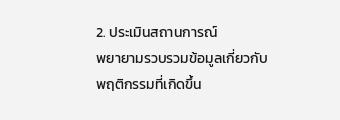2. ประเมินสถานการณ์
พยายามรวบรวมข้อมูลเกี่ยวกับพฤติกรรมที่เกิดขึ้น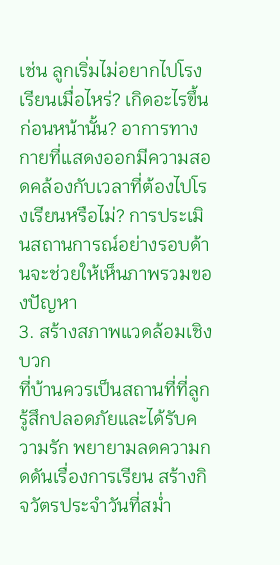เช่น ลูกเริ่มไม่อยากไปโรงเรียนเมื่อไหร่? เกิดอะไรขึ้นก่อนหน้านั้น? อาการทางกายที่แสดงออกมีความสอดคล้องกับเวลาที่ต้องไปโรงเรียนหรือไม่? การประเมินสถานการณ์อย่างรอบด้านจะช่วยให้เห็นภาพรวมของปัญหา
3. สร้างสภาพแวดล้อมเชิงบวก
ที่บ้านควรเป็นสถานที่ที่ลูกรู้สึกปลอดภัยและได้รับความรัก พยายามลดความกดดันเรื่องการเรียน สร้างกิจวัตรประจำวันที่สม่ำ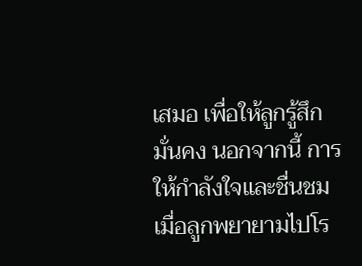เสมอ เพื่อให้ลูกรู้สึกมั่นคง นอกจากนี้ การให้กำลังใจและชื่นชมเมื่อลูกพยายามไปโร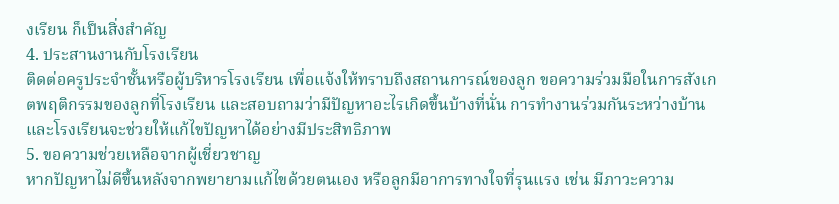งเรียน ก็เป็นสิ่งสำคัญ
4. ประสานงานกับโรงเรียน
ติดต่อครูประจำชั้นหรือผู้บริหารโรงเรียน เพื่อแจ้งให้ทราบถึงสถานการณ์ของลูก ขอความร่วมมือในการสังเกตพฤติกรรมของลูกที่โรงเรียน และสอบถามว่ามีปัญหาอะไรเกิดขึ้นบ้างที่นั่น การทำงานร่วมกันระหว่างบ้านและโรงเรียนจะช่วยให้แก้ไขปัญหาได้อย่างมีประสิทธิภาพ
5. ขอความช่วยเหลือจากผู้เชี่ยวชาญ
หากปัญหาไม่ดีขึ้นหลังจากพยายามแก้ไขด้วยตนเอง หรือลูกมีอาการทางใจที่รุนแรง เช่น มีภาวะความ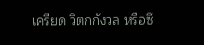เครียด วิตกกังวล หรือซึ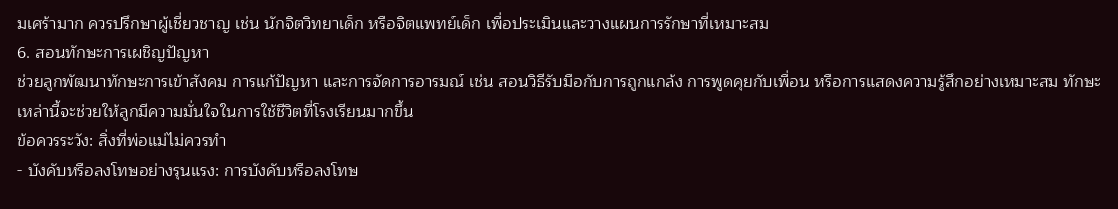มเศร้ามาก ควรปรึกษาผู้เชี่ยวชาญ เช่น นักจิตวิทยาเด็ก หรือจิตแพทย์เด็ก เพื่อประเมินและวางแผนการรักษาที่เหมาะสม
6. สอนทักษะการเผชิญปัญหา
ช่วยลูกพัฒนาทักษะการเข้าสังคม การแก้ปัญหา และการจัดการอารมณ์ เช่น สอนวิธีรับมือกับการถูกแกล้ง การพูดคุยกับเพื่อน หรือการแสดงความรู้สึกอย่างเหมาะสม ทักษะเหล่านี้จะช่วยให้ลูกมีความมั่นใจในการใช้ชีวิตที่โรงเรียนมากขึ้น
ข้อควรระวัง: สิ่งที่พ่อแม่ไม่ควรทำ
- บังคับหรือลงโทษอย่างรุนแรง: การบังคับหรือลงโทษ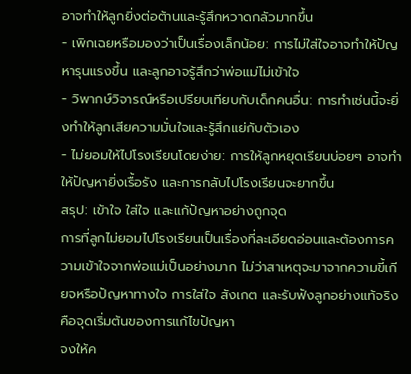อาจทำให้ลูกยิ่งต่อต้านและรู้สึกหวาดกลัวมากขึ้น
- เพิกเฉยหรือมองว่าเป็นเรื่องเล็กน้อย: การไม่ใส่ใจอาจทำให้ปัญหารุนแรงขึ้น และลูกอาจรู้สึกว่าพ่อแม่ไม่เข้าใจ
- วิพากษ์วิจารณ์หรือเปรียบเทียบกับเด็กคนอื่น: การทำเช่นนี้จะยิ่งทำให้ลูกเสียความมั่นใจและรู้สึกแย่กับตัวเอง
- ไม่ยอมให้ไปโรงเรียนโดยง่าย: การให้ลูกหยุดเรียนบ่อยๆ อาจทำให้ปัญหายิ่งเรื้อรัง และการกลับไปโรงเรียนจะยากขึ้น
สรุป: เข้าใจ ใส่ใจ และแก้ปัญหาอย่างถูกจุด
การที่ลูกไม่ยอมไปโรงเรียนเป็นเรื่องที่ละเอียดอ่อนและต้องการความเข้าใจจากพ่อแม่เป็นอย่างมาก ไม่ว่าสาเหตุจะมาจากความขี้เกียจหรือปัญหาทางใจ การใส่ใจ สังเกต และรับฟังลูกอย่างแท้จริงคือจุดเริ่มต้นของการแก้ไขปัญหา
จงให้ค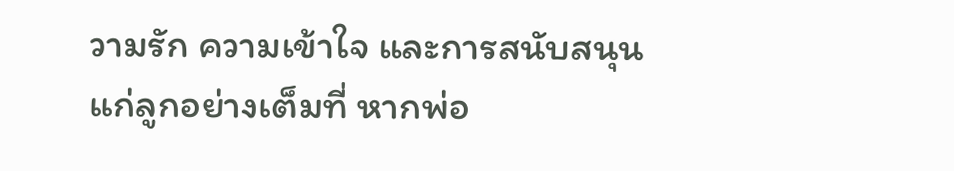วามรัก ความเข้าใจ และการสนับสนุนแก่ลูกอย่างเต็มที่ หากพ่อ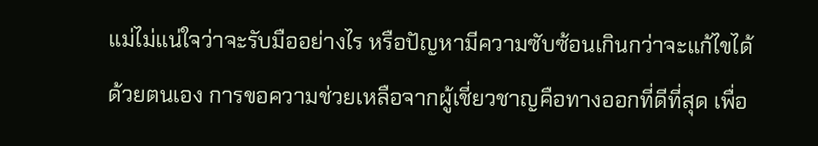แม่ไม่แน่ใจว่าจะรับมืออย่างไร หรือปัญหามีความซับซ้อนเกินกว่าจะแก้ไขได้ด้วยตนเอง การขอความช่วยเหลือจากผู้เชี่ยวชาญคือทางออกที่ดีที่สุด เพื่อ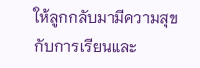ให้ลูกกลับมามีความสุขกับการเรียนและ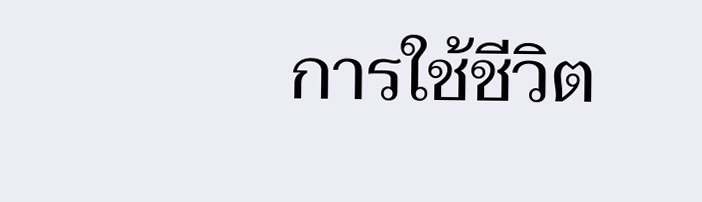การใช้ชีวิต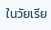ในวัยเรีย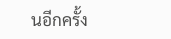นอีกครั้ง